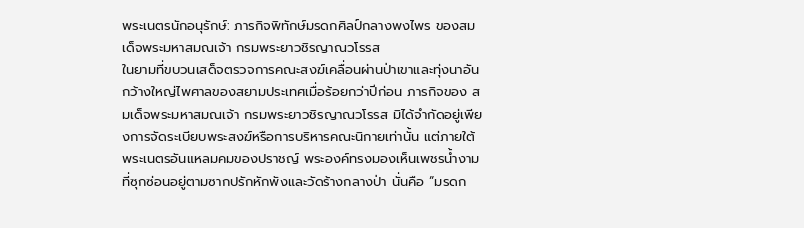พระเนตรนักอนุรักษ์: ภารกิจพิทักษ์มรดกศิลป์กลางพงไพร ของสมเด็จพระมหาสมณเจ้า กรมพระยาวชิรญาณวโรรส
ในยามที่ขบวนเสด็จตรวจการคณะสงฆ์เคลื่อนผ่านป่าเขาและทุ่งนาอันกว้างใหญ่ไพศาลของสยามประเทศเมื่อร้อยกว่าปีก่อน ภารกิจของ สมเด็จพระมหาสมณเจ้า กรมพระยาวชิรญาณวโรรส มิได้จำกัดอยู่เพียงการจัดระเบียบพระสงฆ์หรือการบริหารคณะนิกายเท่านั้น แต่ภายใต้พระเนตรอันแหลมคมของปราชญ์ พระองค์ทรงมองเห็นเพชรน้ำงามที่ซุกซ่อนอยู่ตามซากปรักหักพังและวัดร้างกลางป่า นั่นคือ “มรดก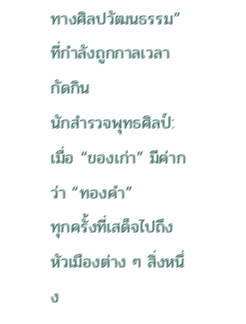ทางศิลปวัฒนธรรม” ที่กำลังถูกกาลเวลากัดกิน
นักสำรวจพุทธศิลป์: เมื่อ “ของเก่า” มีค่ากว่า “ทองคำ”
ทุกครั้งที่เสด็จไปถึงหัวเมืองต่าง ๆ สิ่งหนึ่ง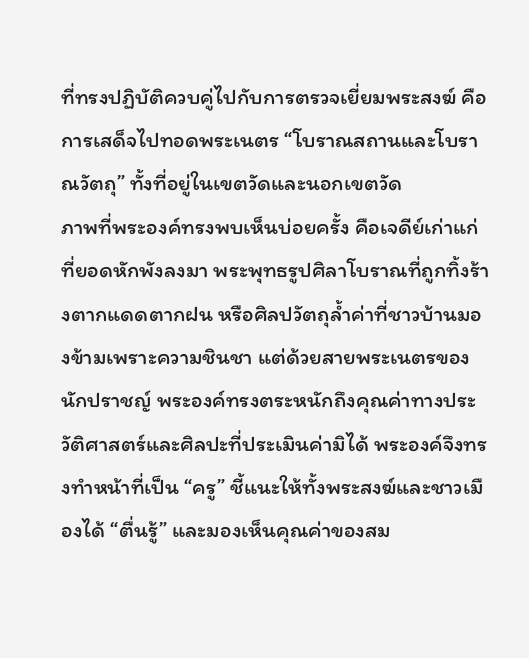ที่ทรงปฏิบัติควบคู่ไปกับการตรวจเยี่ยมพระสงฆ์ คือการเสด็จไปทอดพระเนตร “โบราณสถานและโบราณวัตถุ” ทั้งที่อยู่ในเขตวัดและนอกเขตวัด
ภาพที่พระองค์ทรงพบเห็นบ่อยครั้ง คือเจดีย์เก่าแก่ที่ยอดหักพังลงมา พระพุทธรูปศิลาโบราณที่ถูกทิ้งร้างตากแดดตากฝน หรือศิลปวัตถุล้ำค่าที่ชาวบ้านมองข้ามเพราะความชินชา แต่ด้วยสายพระเนตรของนักปราชญ์ พระองค์ทรงตระหนักถึงคุณค่าทางประวัติศาสตร์และศิลปะที่ประเมินค่ามิได้ พระองค์จึงทรงทำหน้าที่เป็น “ครู” ชี้แนะให้ทั้งพระสงฆ์และชาวเมืองได้ “ตื่นรู้” และมองเห็นคุณค่าของสม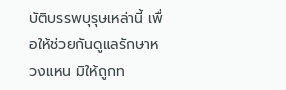บัติบรรพบุรุษเหล่านี้ เพื่อให้ช่วยกันดูแลรักษาหวงแหน มิให้ถูกท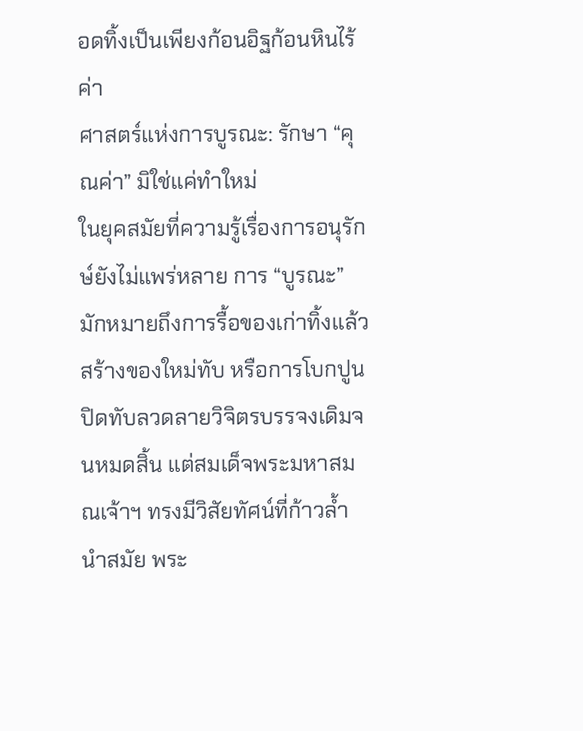อดทิ้งเป็นเพียงก้อนอิฐก้อนหินไร้ค่า
ศาสตร์แห่งการบูรณะ: รักษา “คุณค่า” มิใช่แค่ทำใหม่
ในยุคสมัยที่ความรู้เรื่องการอนุรักษ์ยังไม่แพร่หลาย การ “บูรณะ” มักหมายถึงการรื้อของเก่าทิ้งแล้วสร้างของใหม่ทับ หรือการโบกปูนปิดทับลวดลายวิจิตรบรรจงเดิมจนหมดสิ้น แต่สมเด็จพระมหาสมณเจ้าฯ ทรงมีวิสัยทัศน์ที่ก้าวล้ำนำสมัย พระ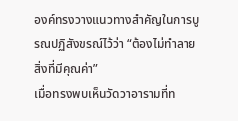องค์ทรงวางแนวทางสำคัญในการบูรณปฏิสังขรณ์ไว้ว่า “ต้องไม่ทำลายสิ่งที่มีคุณค่า”
เมื่อทรงพบเห็นวัดวาอารามที่ท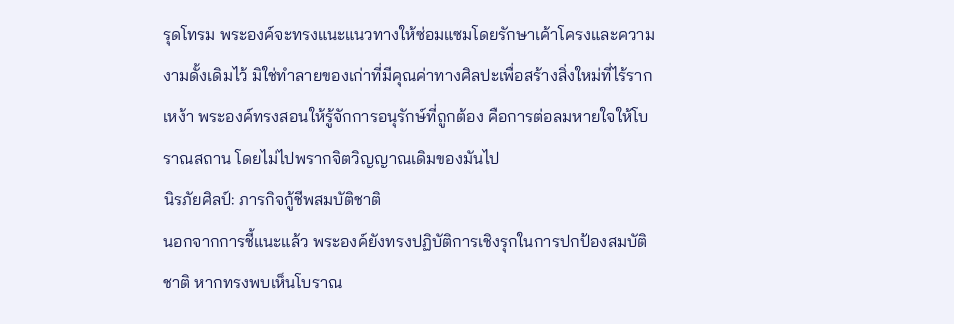รุดโทรม พระองค์จะทรงแนะแนวทางให้ซ่อมแซมโดยรักษาเค้าโครงและความงามดั้งเดิมไว้ มิใช่ทำลายของเก่าที่มีคุณค่าทางศิลปะเพื่อสร้างสิ่งใหม่ที่ไร้รากเหง้า พระองค์ทรงสอนให้รู้จักการอนุรักษ์ที่ถูกต้อง คือการต่อลมหายใจให้โบราณสถาน โดยไม่ไปพรากจิตวิญญาณเดิมของมันไป
นิรภัยศิลป์: ภารกิจกู้ชีพสมบัติชาติ
นอกจากการชี้แนะแล้ว พระองค์ยังทรงปฏิบัติการเชิงรุกในการปกป้องสมบัติชาติ หากทรงพบเห็นโบราณ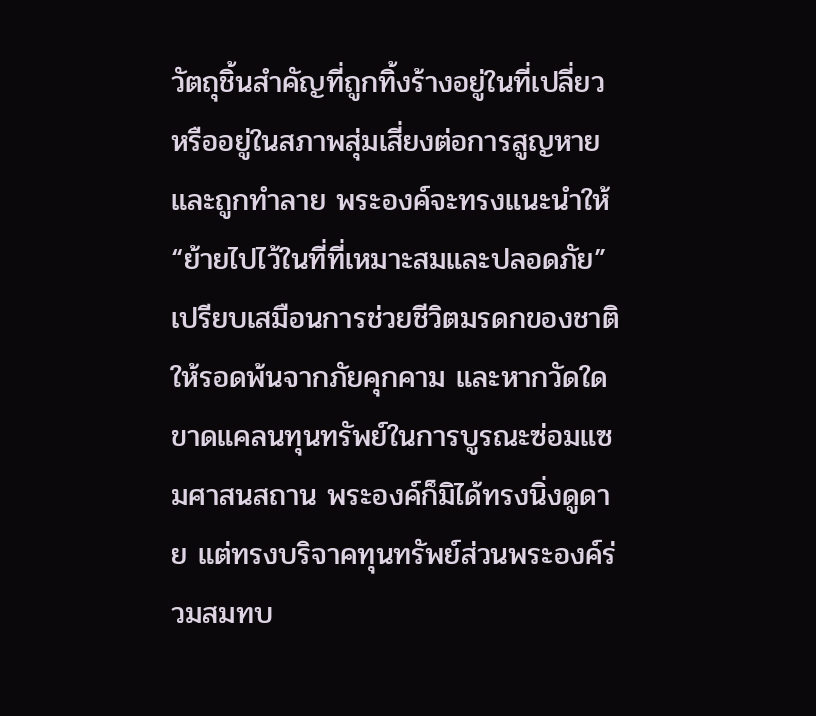วัตถุชิ้นสำคัญที่ถูกทิ้งร้างอยู่ในที่เปลี่ยว หรืออยู่ในสภาพสุ่มเสี่ยงต่อการสูญหายและถูกทำลาย พระองค์จะทรงแนะนำให้ “ย้ายไปไว้ในที่ที่เหมาะสมและปลอดภัย” เปรียบเสมือนการช่วยชีวิตมรดกของชาติให้รอดพ้นจากภัยคุกคาม และหากวัดใดขาดแคลนทุนทรัพย์ในการบูรณะซ่อมแซมศาสนสถาน พระองค์ก็มิได้ทรงนิ่งดูดาย แต่ทรงบริจาคทุนทรัพย์ส่วนพระองค์ร่วมสมทบ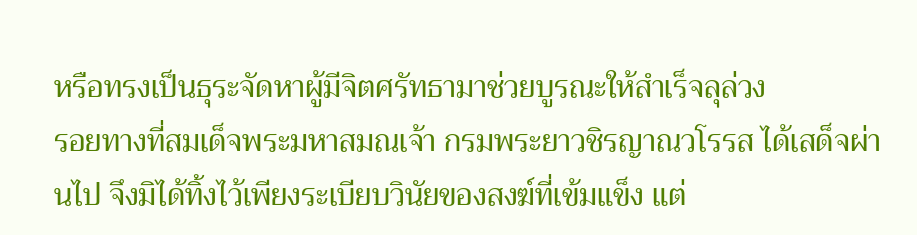หรือทรงเป็นธุระจัดหาผู้มีจิตศรัทธามาช่วยบูรณะให้สำเร็จลุล่วง
รอยทางที่สมเด็จพระมหาสมณเจ้า กรมพระยาวชิรญาณวโรรส ได้เสด็จผ่านไป จึงมิได้ทิ้งไว้เพียงระเบียบวินัยของสงฆ์ที่เข้มแข็ง แต่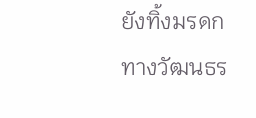ยังทิ้งมรดกทางวัฒนธร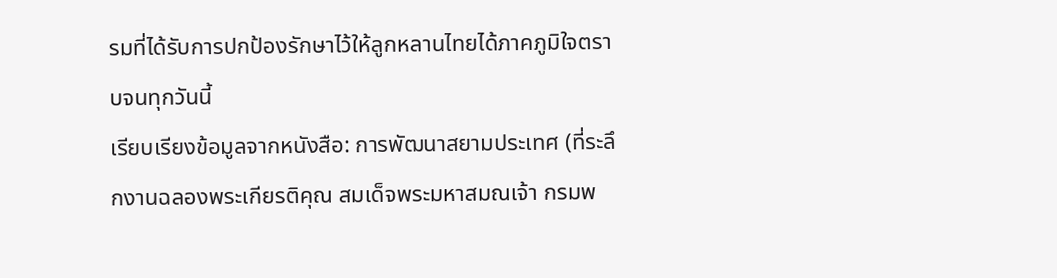รมที่ได้รับการปกป้องรักษาไว้ให้ลูกหลานไทยได้ภาคภูมิใจตราบจนทุกวันนี้
เรียบเรียงข้อมูลจากหนังสือ: การพัฒนาสยามประเทศ (ที่ระลึกงานฉลองพระเกียรติคุณ สมเด็จพระมหาสมณเจ้า กรมพ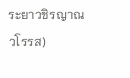ระยาวชิรญาณวโรรส)